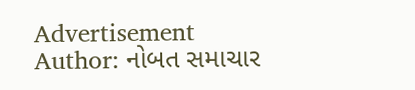Advertisement
Author: નોબત સમાચાર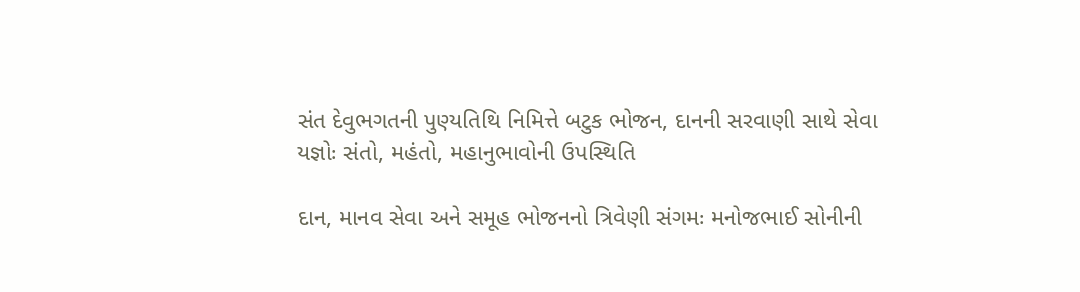સંત દેવુભગતની પુણ્યતિથિ નિમિત્તે બટુક ભોજન, દાનની સરવાણી સાથે સેવા યજ્ઞોઃ સંતો, મહંતો, મહાનુભાવોની ઉપસ્થિતિ

દાન, માનવ સેવા અને સમૂહ ભોજનનો ત્રિવેણી સંગમઃ મનોજભાઈ સોનીની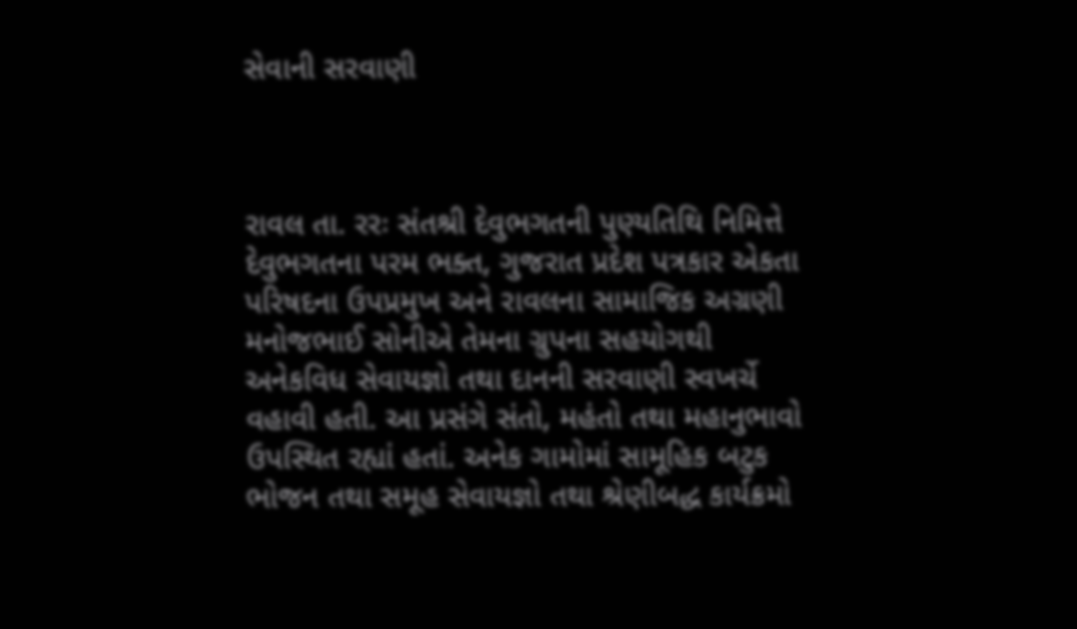સેવાની સરવાણી



રાવલ તા. રરઃ સંતશ્રી દેવુભગતની પુણ્યતિથિ નિમિત્તે દેવુભગતના પરમ ભક્ત, ગુજરાત પ્રદેશ પત્રકાર એકતા પરિષદના ઉપપ્રમુખ અને રાવલના સામાજિક અગ્રણી મનોજભાઈ સોનીએ તેમના ગ્રુપના સહયોગથી અનેકવિધ સેવાયજ્ઞો તથા દાનની સરવાણી સ્વખર્ચે વહાવી હતી. આ પ્રસંગે સંતો, મહંતો તથા મહાનુભાવો ઉપસ્થિત રહ્યાં હતાં. અનેક ગામોમાં સામૂહિક બટુક ભોજન તથા સમૂહ સેવાયજ્ઞો તથા શ્રેણીબદ્ધ કાર્યક્રમો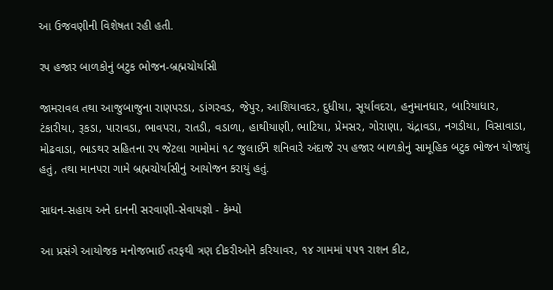આ ઉજવણીની વિશેષતા રહી હતી.

રપ હજાર બાળકોનું બટુક ભોજન-બ્રહ્મચોર્યાસી

જામરાવલ તથા આજુબાજુના રાણપરડા, ડાંગરવડ, જેપુર, આશિયાવદર, દુધીયા, સૂર્યાવદરા, હનુમાનધાર, બારિયાધાર, ટંકારીયા, રૂકડા, પારાવડા, ભાવપરા, રાતડી, વડાળા, હાથીયાણી, ભાટિયા, પ્રેમસર, ગોરાણા, ચંદ્રાવડા, નગડીયા, વિસાવાડા, મોઢવાડા, ભાડથર સહિતના રપ જેટલા ગામોમાં ૧૮ જુલાઈને શનિવારે અંદાજે રપ હજાર બાળકોનું સામૂહિક બટુક ભોજન યોજાયું હતું, તથા માનપરા ગામે બ્રહ્મચોર્યાસીનું આયોજન કરાયું હતું.

સાધન-સહાય અને દાનની સરવાણી-સેવાયજ્ઞો - કેમ્પો

આ પ્રસંગે આયોજક મનોજભાઈ તરફથી ત્રણ દીકરીઓને કરિયાવર, ૧૪ ગામમાં ૫૫૧ રાશન કીટ,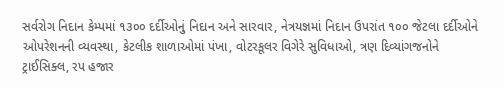સર્વરોગ નિદાન કેમ્પમાં ૧૩૦૦ દર્દીઓનું નિદાન અને સારવાર, નેત્રયજ્ઞમાં નિદાન ઉપરાંત ૧૦૦ જેટલા દર્દીઓને ઓપરેશનની વ્યવસ્થા, કેટલીક શાળાઓમાં પંખા, વોટરકૂલર વિગેરે સુવિધાઓ, ત્રણ દિવ્યાંગજનોને ટ્રાઈસિક્લ, રપ હજાર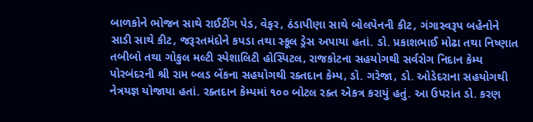બાળકોને ભોજન સાથે રાઈટીંગ પેડ, વેફર, ઠંડાપીણા સાથે બોલપેનની કીટ, ગંગાસ્વરૂપ બહેનોને સાડી સાથે કીટ, જરૂરતમંદોને કપડા તથા સ્કૂલ ડ્રેસ અપાયા હતાં. ડો. પ્રકાશભાઈ મોઢા તથા નિષ્ણાત તબીબો તથા ગોકુલ મલ્ટી સ્પેશાલિટી હોસ્પિટલ, રાજકોટના સહયોગથી સર્વરોગ નિદાન કેમ્પ પોરબંદરની શ્રી રામ બ્લડ બેંકના સહયોગથી રક્તદાન કેમ્પ, ડો. ગરેજા, ડો. ઓડેદરાના સહયોગથી નેત્રયજ્ઞ યોજાયા હતાં. રક્તદાન કેમ્પમાં ૧૦૦ બોટલ રક્ત એકત્ર કરાયું હતું. આ ઉપરાંત ડો. કરણ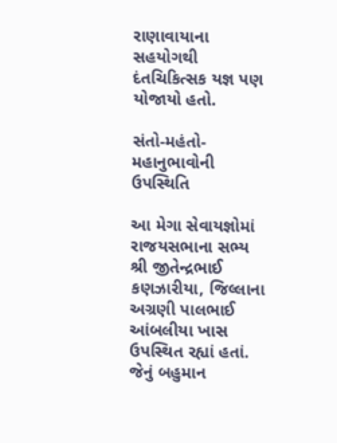રાણાવાયાના સહયોગથી દંતચિકિત્સક યજ્ઞ પણ યોજાયો હતો.

સંતો-મહંતો-મહાનુભાવોની ઉપસ્થિતિ

આ મેગા સેવાયજ્ઞોમાં રાજયસભાના સભ્ય શ્રી જીતેન્દ્રભાઈ કણઝારીયા, જિલ્લાના અગ્રણી પાલભાઈ આંબલીયા ખાસ ઉપસ્થિત રહ્યાં હતાં. જેનું બહુમાન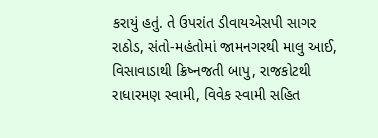કરાયું હતું. તે ઉપરાંત ડીવાયએસપી સાગર રાઠોડ, સંતો-મહંતોમાં જામનગરથી માલુ આઈ, વિસાવાડાથી ક્રિષ્નજતી બાપુ, રાજકોટથી રાધારમણ સ્વામી, વિવેક સ્વામી સહિત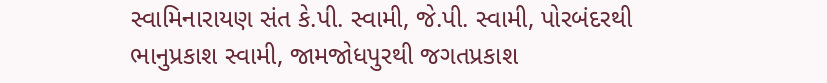સ્વામિનારાયણ સંત કે.પી. સ્વામી, જે.પી. સ્વામી, પોરબંદરથી ભાનુપ્રકાશ સ્વામી, જામજોધપુરથી જગતપ્રકાશ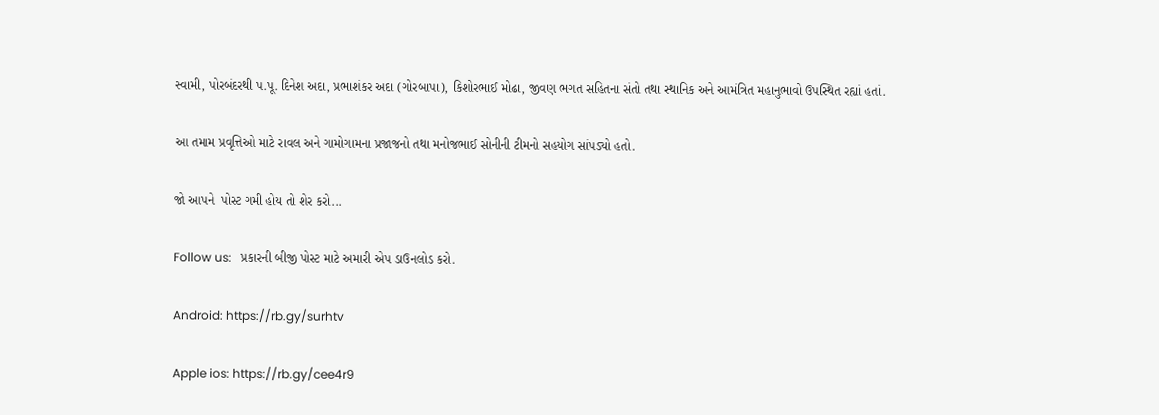સ્વામી, પોરબંદરથી પ.પૂ. દિનેશ અદા, પ્રભાશંકર અદા (ગોરબાપા), કિશોરભાઈ મોઢા, જીવણ ભગત સહિતના સંતો તથા સ્થાનિક અને આમંત્રિત મહાનુભાવો ઉપસ્થિત રહ્યાં હતાં.

આ તમામ પ્રવૃત્તિઓ માટે રાવલ અને ગામોગામના પ્રજાજનો તથા મનોજભાઈ સોનીની ટીમનો સહયોગ સાંપડ્યો હતો.

જો આપને  પોસ્ટ ગમી હોય તો શેર કરો...

Follow us:   પ્રકારની બીજી પોસ્ટ માટે અમારી એપ ડાઉનલોડ કરો.

Android: https://rb.gy/surhtv

Apple ios: https://rb.gy/cee4r9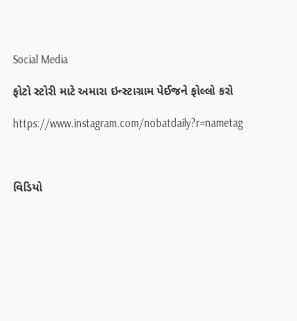Social Media

ફોટો સ્ટોરી માટે અમારા ઇન્સ્ટાગ્રામ પેઈજને ફોલ્લો કરો

https://www.instagram.com/nobatdaily?r=nametag



વિડિયો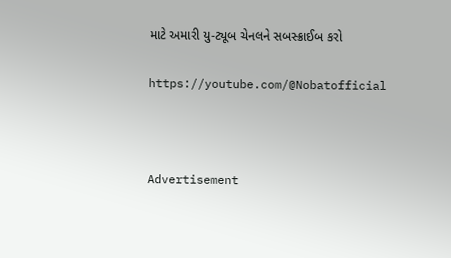માટે અમારી યુ-ટ્યૂબ ચેનલને સબસ્ક્રાઈબ કરો

https://youtube.com/@Nobatofficial



Advertisement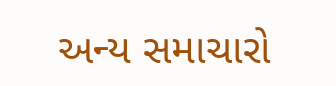અન્ય સમાચારો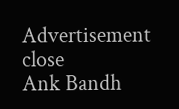Advertisement
close
Ank Bandh